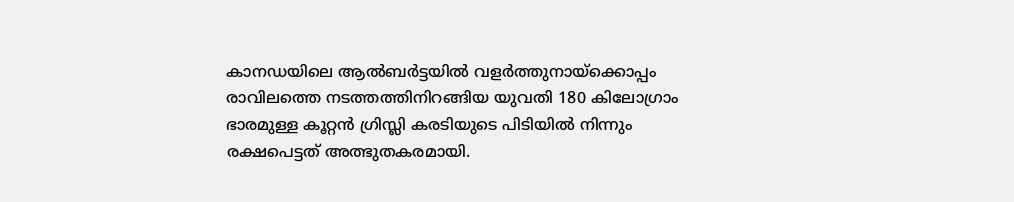കാനഡയിലെ ആൽബർട്ടയിൽ വളർത്തുനായ്ക്കൊപ്പം രാവിലത്തെ നടത്തത്തിനിറങ്ങിയ യുവതി 180 കിലോഗ്രാം ഭാരമുള്ള കൂറ്റൻ ഗ്രിസ്ലി കരടിയുടെ പിടിയിൽ നിന്നും രക്ഷപെട്ടത് അത്ഭുതകരമായി.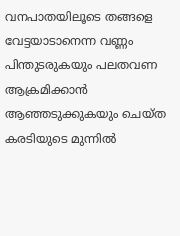വനപാതയിലൂടെ തങ്ങളെ വേട്ടയാടാനെന്ന വണ്ണം പിന്തുടരുകയും പലതവണ ആക്രമിക്കാൻ ആഞ്ഞടുക്കുകയും ചെയ്ത കരടിയുടെ മുന്നിൽ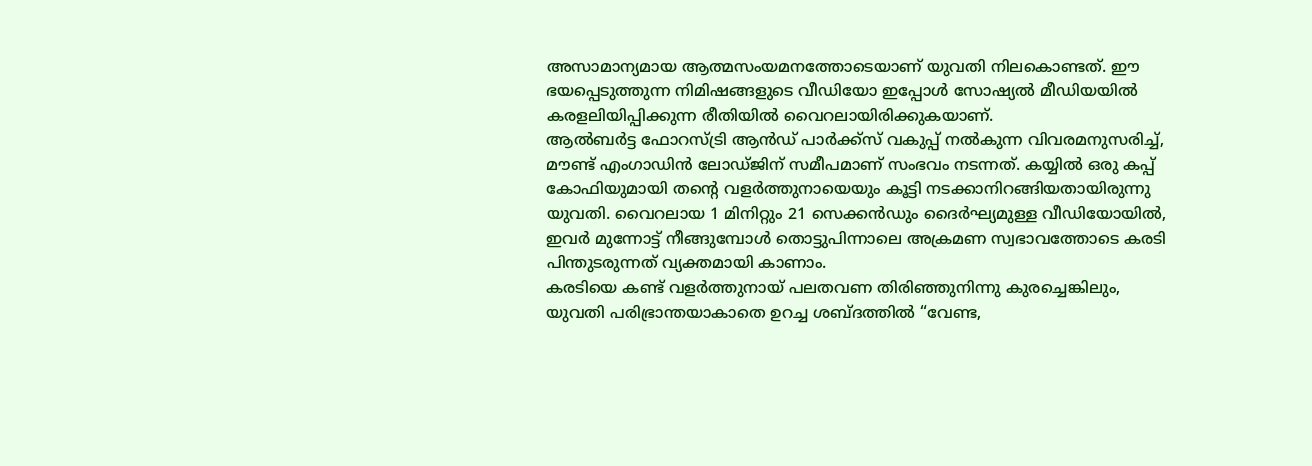അസാമാന്യമായ ആത്മസംയമനത്തോടെയാണ് യുവതി നിലകൊണ്ടത്. ഈ ഭയപ്പെടുത്തുന്ന നിമിഷങ്ങളുടെ വീഡിയോ ഇപ്പോൾ സോഷ്യൽ മീഡിയയിൽ കരളലിയിപ്പിക്കുന്ന രീതിയിൽ വൈറലായിരിക്കുകയാണ്.
ആൽബർട്ട ഫോറസ്ട്രി ആൻഡ് പാർക്ക്സ് വകുപ്പ് നൽകുന്ന വിവരമനുസരിച്ച്, മൗണ്ട് എംഗാഡിൻ ലോഡ്ജിന് സമീപമാണ് സംഭവം നടന്നത്. കയ്യിൽ ഒരു കപ്പ് കോഫിയുമായി തന്റെ വളർത്തുനായെയും കൂട്ടി നടക്കാനിറങ്ങിയതായിരുന്നു യുവതി. വൈറലായ 1 മിനിറ്റും 21 സെക്കൻഡും ദൈർഘ്യമുള്ള വീഡിയോയിൽ, ഇവർ മുന്നോട്ട് നീങ്ങുമ്പോൾ തൊട്ടുപിന്നാലെ അക്രമണ സ്വഭാവത്തോടെ കരടി പിന്തുടരുന്നത് വ്യക്തമായി കാണാം.
കരടിയെ കണ്ട് വളർത്തുനായ് പലതവണ തിരിഞ്ഞുനിന്നു കുരച്ചെങ്കിലും, യുവതി പരിഭ്രാന്തയാകാതെ ഉറച്ച ശബ്ദത്തിൽ “വേണ്ട,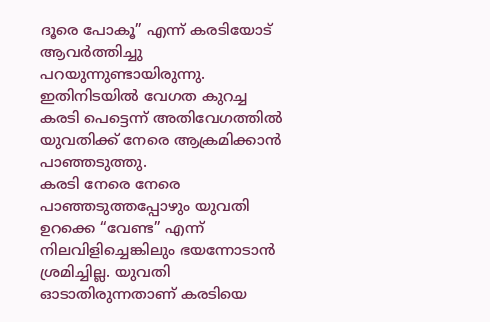ദൂരെ പോകൂ” എന്ന് കരടിയോട് ആവർത്തിച്ചു പറയുന്നുണ്ടായിരുന്നു. ഇതിനിടയിൽ വേഗത കുറച്ച കരടി പെട്ടെന്ന് അതിവേഗത്തിൽ യുവതിക്ക് നേരെ ആക്രമിക്കാൻ പാഞ്ഞടുത്തു.
കരടി നേരെ നേരെ പാഞ്ഞടുത്തപ്പോഴും യുവതി ഉറക്കെ “വേണ്ട” എന്ന് നിലവിളിച്ചെങ്കിലും ഭയന്നോടാൻ ശ്രമിച്ചില്ല. യുവതി ഓടാതിരുന്നതാണ് കരടിയെ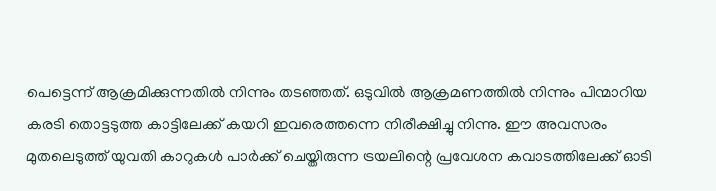പെട്ടെന്ന് ആക്രമിക്കുന്നതിൽ നിന്നും തടഞ്ഞത്. ഒടുവിൽ ആക്രമണത്തിൽ നിന്നും പിന്മാറിയ കരടി തൊട്ടടുത്ത കാട്ടിലേക്ക് കയറി ഇവരെത്തന്നെ നിരീക്ഷിച്ചു നിന്നു. ഈ അവസരം മുതലെടുത്ത് യുവതി കാറുകൾ പാർക്ക് ചെയ്തിരുന്ന ട്രയലിന്റെ പ്രവേശന കവാടത്തിലേക്ക് ഓടി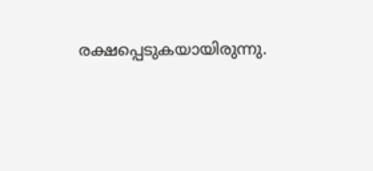രക്ഷപ്പെടുകയായിരുന്നു.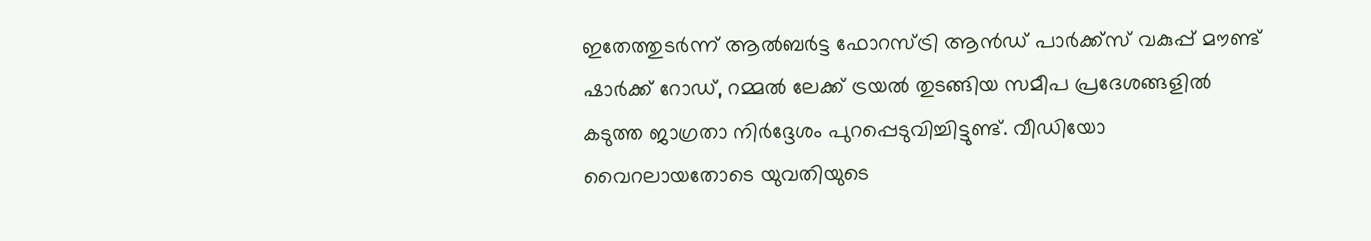ഇതേത്തുടർന്ന് ആൽബർട്ട ഫോറസ്ട്രി ആൻഡ് പാർക്ക്സ് വകുപ്പ് മൗണ്ട് ഷാർക്ക് റോഡ്, റമ്മൽ ലേക്ക് ട്രയൽ തുടങ്ങിയ സമീപ പ്രദേശങ്ങളിൽ കടുത്ത ജാഗ്രതാ നിർദ്ദേശം പുറപ്പെടുവിച്ചിട്ടുണ്ട്. വീഡിയോ വൈറലായതോടെ യുവതിയുടെ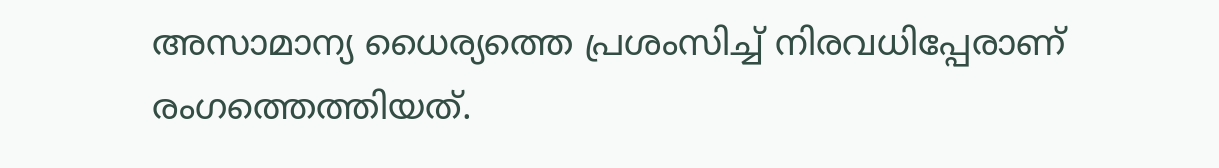അസാമാന്യ ധൈര്യത്തെ പ്രശംസിച്ച് നിരവധിപ്പേരാണ് രംഗത്തെത്തിയത്.